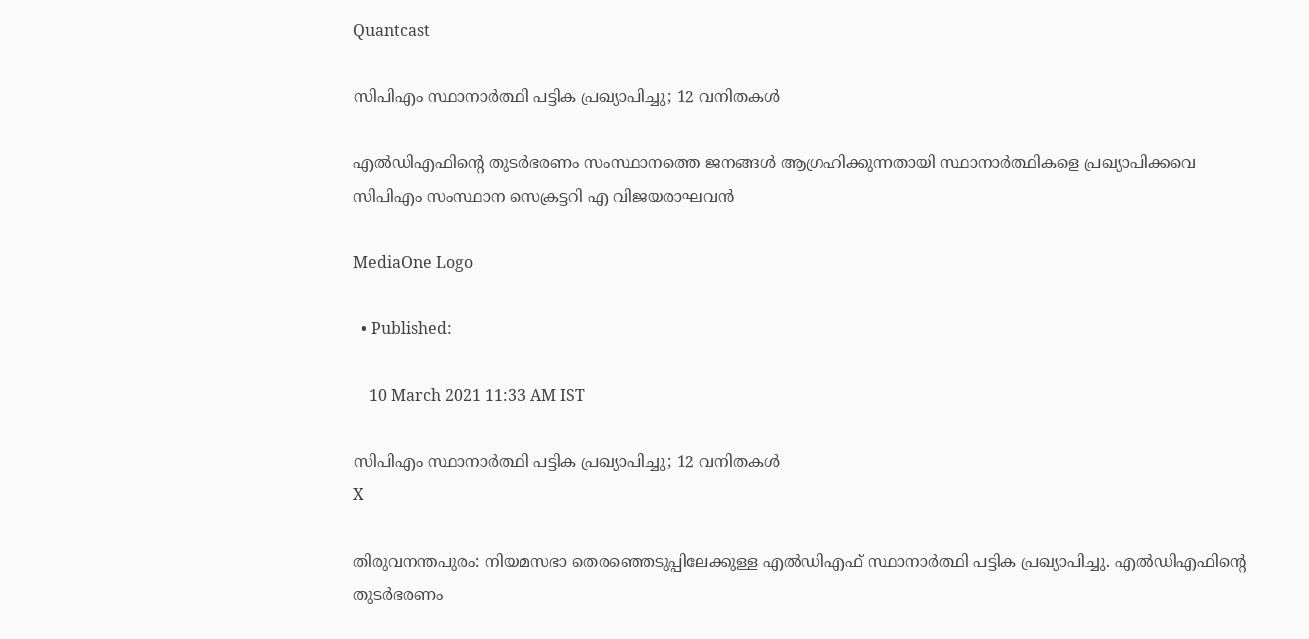Quantcast

സിപിഎം സ്ഥാനാർത്ഥി പട്ടിക പ്രഖ്യാപിച്ചു; 12 വനിതകൾ

എല്‍ഡിഎഫിന്റെ തുടര്‍ഭരണം സംസ്ഥാനത്തെ ജനങ്ങള്‍ ആഗ്രഹിക്കുന്നതായി സ്ഥാനാര്‍ത്ഥികളെ പ്രഖ്യാപിക്കവെ സിപിഎം സംസ്ഥാന സെക്രട്ടറി എ വിജയരാഘവന്‍

MediaOne Logo

  • Published:

    10 March 2021 11:33 AM IST

സിപിഎം സ്ഥാനാർത്ഥി പട്ടിക പ്രഖ്യാപിച്ചു; 12 വനിതകൾ
X

തിരുവനന്തപുരം: നിയമസഭാ തെരഞ്ഞെടുപ്പിലേക്കുള്ള എൽഡിഎഫ് സ്ഥാനാർത്ഥി പട്ടിക പ്രഖ്യാപിച്ചു. എല്‍ഡിഎഫിന്റെ തുടര്‍ഭരണം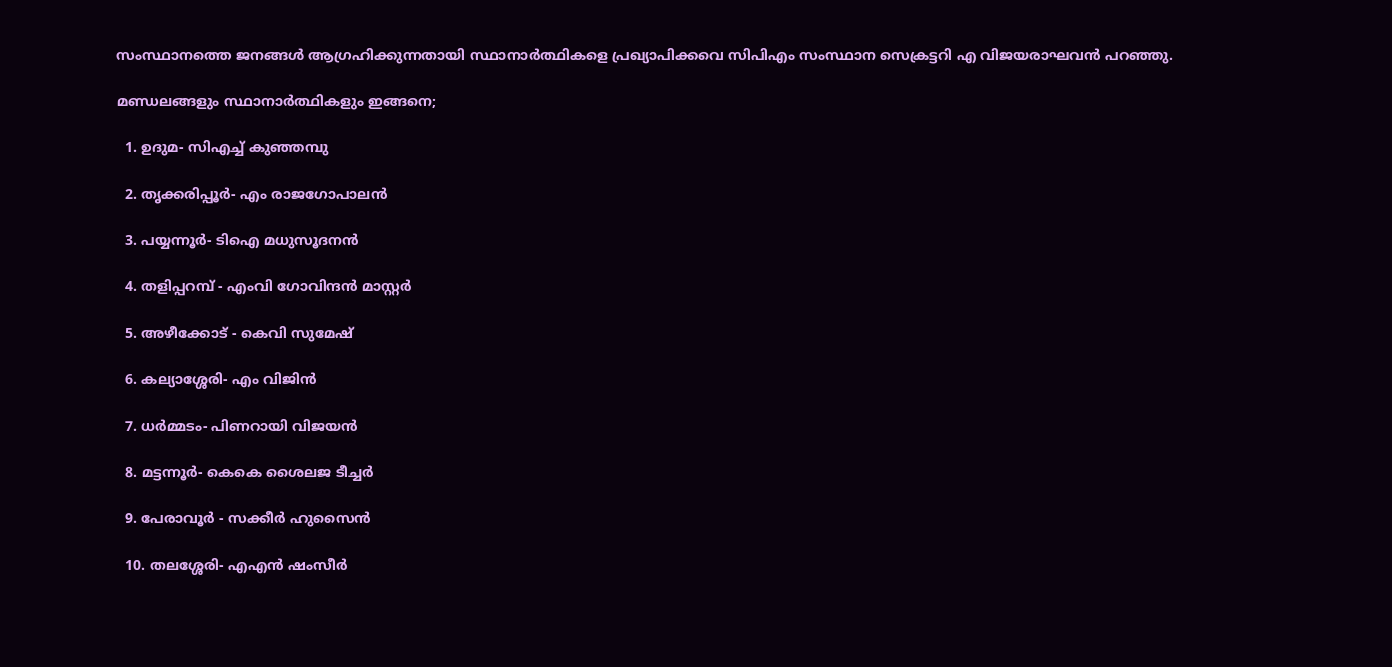സംസ്ഥാനത്തെ ജനങ്ങള്‍ ആഗ്രഹിക്കുന്നതായി സ്ഥാനാര്‍ത്ഥികളെ പ്രഖ്യാപിക്കവെ സിപിഎം സംസ്ഥാന സെക്രട്ടറി എ വിജയരാഘവന്‍ പറഞ്ഞു.

മണ്ഡലങ്ങളും സ്ഥാനാര്‍ത്ഥികളും ഇങ്ങനെ;

  1. ഉദുമ- സിഎച്ച് കുഞ്ഞമ്പു

  2. തൃക്കരിപ്പൂർ- എം രാജഗോപാലൻ

  3. പയ്യന്നൂർ- ടിഐ മധുസൂദനൻ

  4. തളിപ്പറമ്പ് - എംവി ഗോവിന്ദൻ മാസ്റ്റർ

  5. അഴീക്കോട് - കെവി സുമേഷ്

  6. കല്യാശ്ശേരി- എം വിജിൻ

  7. ധർമ്മടം- പിണറായി വിജയൻ

  8. മട്ടന്നൂർ- കെകെ ശൈലജ ടീച്ചർ

  9. പേരാവൂർ - സക്കീർ ഹുസൈൻ

  10. തലശ്ശേരി- എഎൻ ഷംസീർ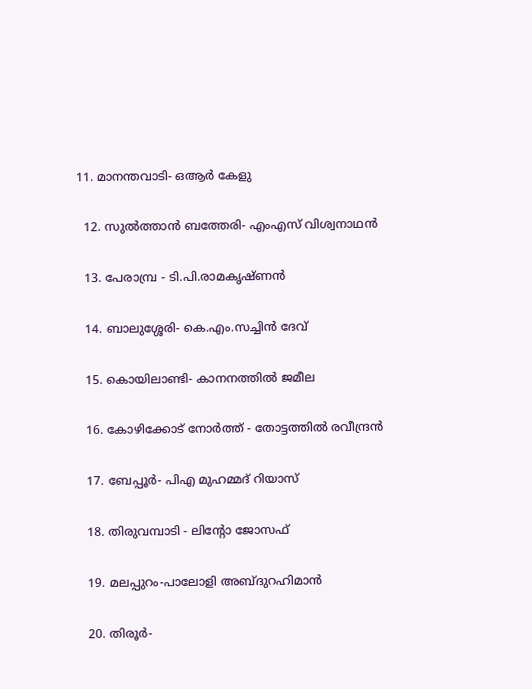11. മാനന്തവാടി- ഒആർ കേളു

  12. സുൽത്താൻ ബത്തേരി- എംഎസ് വിശ്വനാഥൻ

  13. പേരാമ്പ്ര - ടി.പി.രാമകൃഷ്ണൻ

  14. ബാലുശ്ശേരി- കെ.എം.സച്ചിൻ ദേവ്

  15. കൊയിലാണ്ടി- കാനനത്തിൽ ജമീല

  16. കോഴിക്കോട് നോർത്ത് - തോട്ടത്തിൽ രവീന്ദ്രൻ

  17. ബേപ്പൂർ- പിഎ മുഹമ്മദ് റിയാസ്

  18. തിരുവമ്പാടി - ലിന്റോ ജോസഫ്

  19. മലപ്പുറം-പാലോളി അബ്ദുറഹിമാൻ

  20. തിരൂർ-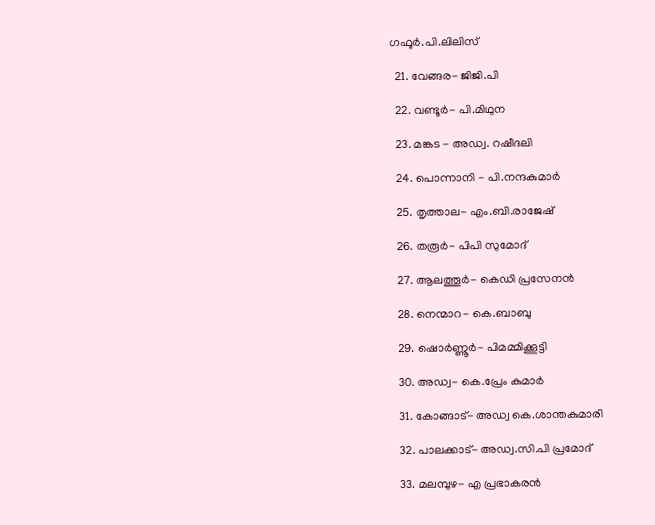ഗഫൂർ.പി.ലിലിസ്

  21. വേങ്ങര- ജിജി.പി

  22. വണ്ടൂർ- പി.മിഥുന

  23. മങ്കട - അഡ്വ. റഷീദലി

  24. പൊന്നാനി - പി.നന്ദകുമാർ

  25. തൃത്താല- എം.ബി.രാജേഷ്

  26. തരൂർ- പിപി സുമോദ്

  27. ആലത്തൂർ- കെഡി പ്രസേനൻ

  28. നെന്മാറ- കെ.ബാബു

  29. ഷൊർണ്ണൂർ- പിമമ്മിക്കൂട്ടി

  30. അഡ്വ- കെ.പ്രേം കുമാർ

  31. കോങ്ങാട്- അഡ്വ കെ.ശാന്തകുമാരി

  32. പാലക്കാട്- അഡ്വ.സി.പി പ്രമോദ്

  33. മലമ്പുഴ- എ പ്രഭാകരൻ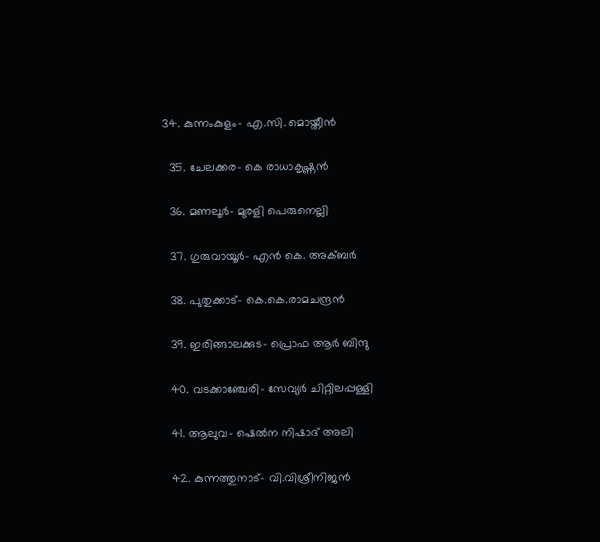34. കുന്നംകുളം- എ.സി. മൊയ്തീൻ

  35. ചേലക്കര- കെ രാധാകൃഷ്ണൻ

  36. മണലൂർ- മുരളി പെരുനെല്ലി

  37. ഗുരുവായൂർ- എൻ കെ. അക്ബർ

  38. പുതുക്കാട്- കെ.കെ.രാമചന്ദ്രൻ

  39. ഇരിങ്ങാലക്കുട- പ്രൊഫ ആർ ബിന്ദു

  40. വടക്കാഞ്ചേരി- സേവ്യർ ചിറ്റിലപ്പള്ളി

  41. ആലുവ- ഷെൽന നിഷാദ് അലി

  42. കുന്നത്തുനാട്- വി.വിശ്രീനിജൻ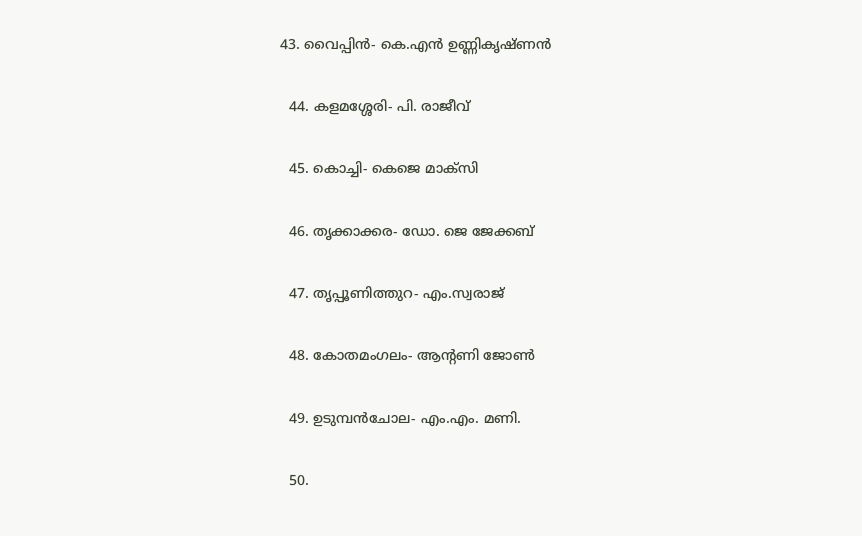43. വൈപ്പിൻ- കെ.എൻ ഉണ്ണികൃഷ്ണൻ

  44. കളമശ്ശേരി- പി. രാജീവ്

  45. കൊച്ചി- കെജെ മാക്സി

  46. തൃക്കാക്കര- ഡോ. ജെ ജേക്കബ്

  47. തൃപ്പൂണിത്തുറ- എം.സ്വരാജ്

  48. കോതമംഗലം- ആന്റണി ജോൺ

  49. ഉടുമ്പൻചോല- എം.എം. മണി.

  50.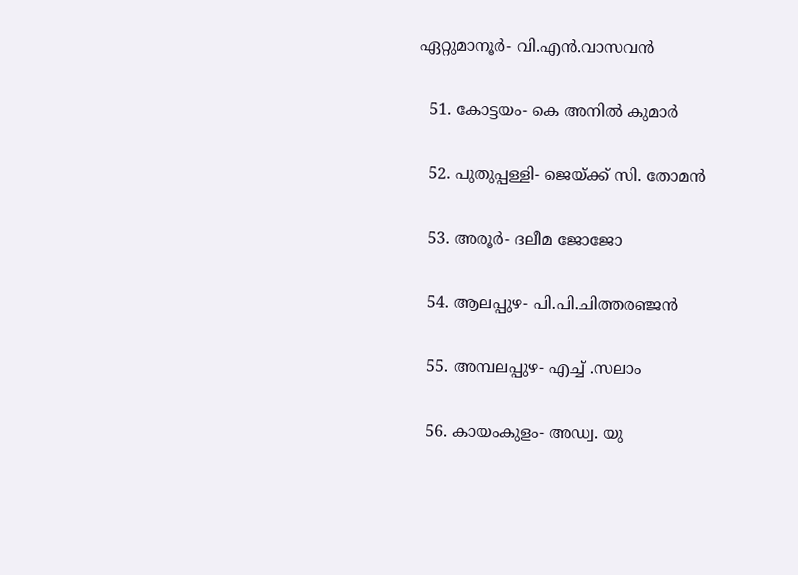ഏറ്റുമാനൂർ- വി.എൻ.വാസവൻ

  51. കോട്ടയം- കെ അനിൽ കുമാർ

  52. പുതുപ്പള്ളി- ജെയ്ക്ക് സി. തോമൻ

  53. അരൂർ- ദലീമ ജോജോ

  54. ആലപ്പുഴ- പി.പി.ചിത്തരഞ്ജൻ

  55. അമ്പലപ്പുഴ- എച്ച് .സലാം

  56. കായംകുളം- അഡ്വ. യു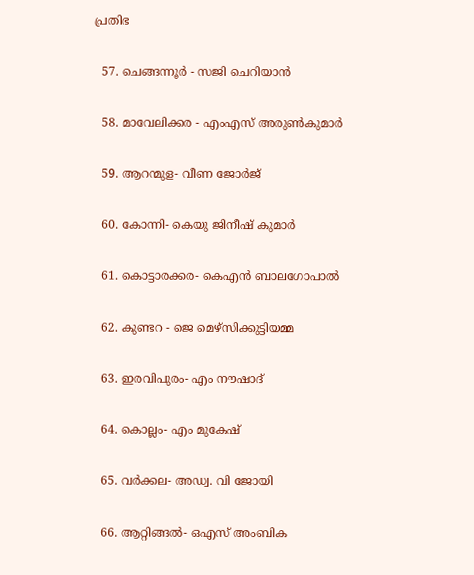പ്രതിഭ

  57. ചെങ്ങന്നൂർ - സജി ചെറിയാൻ

  58. മാവേലിക്കര - എംഎസ് അരുൺകുമാർ

  59. ആറന്മുള- വീണ ജോർജ്

  60. കോന്നി- കെയു ജിനീഷ് കുമാർ

  61. കൊട്ടാരക്കര- കെഎൻ ബാലഗോപാൽ

  62. കുണ്ടറ - ജെ മെഴ്‌സിക്കുട്ടിയമ്മ

  63. ഇരവിപുരം- എം നൗഷാദ്

  64. കൊല്ലം- എം മുകേഷ്

  65. വർക്കല- അഡ്വ. വി ജോയി

  66. ആറ്റിങ്ങൽ- ഒഎസ് അംബിക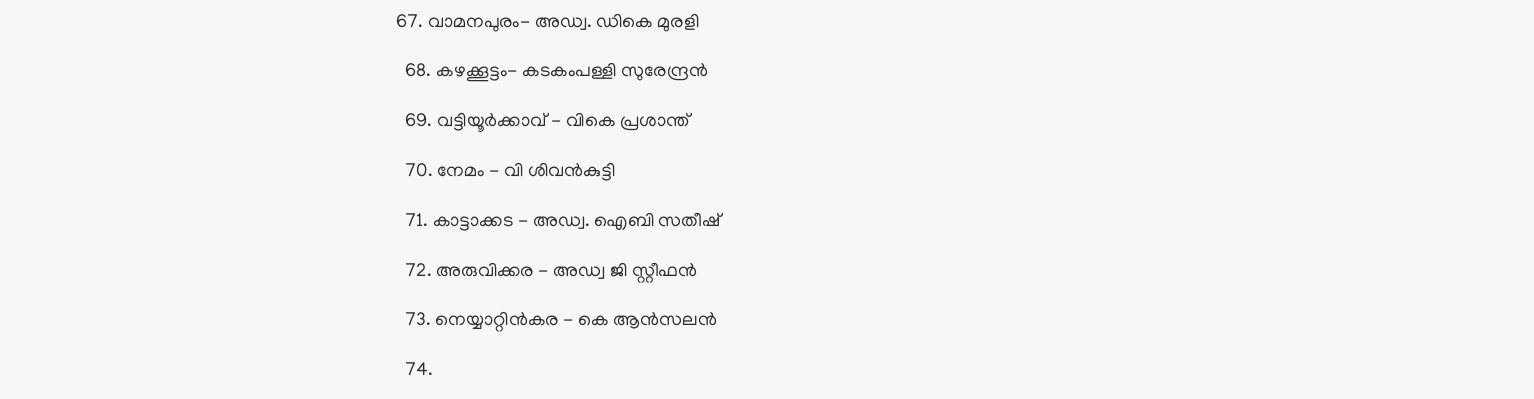67. വാമനപുരം- അഡ്വ. ഡികെ മുരളി

  68. കഴക്കൂട്ടം- കടകംപള്ളി സുരേന്ദ്രൻ

  69. വട്ടിയൂർക്കാവ് - വികെ പ്രശാന്ത്

  70. നേമം - വി ശിവൻകുട്ടി

  71. കാട്ടാക്കട - അഡ്വ. ഐബി സതീഷ്

  72. അരുവിക്കര - അഡ്വ ജി സ്റ്റീഫൻ

  73. നെയ്യാറ്റിൻകര - കെ ആൻസലൻ

  74.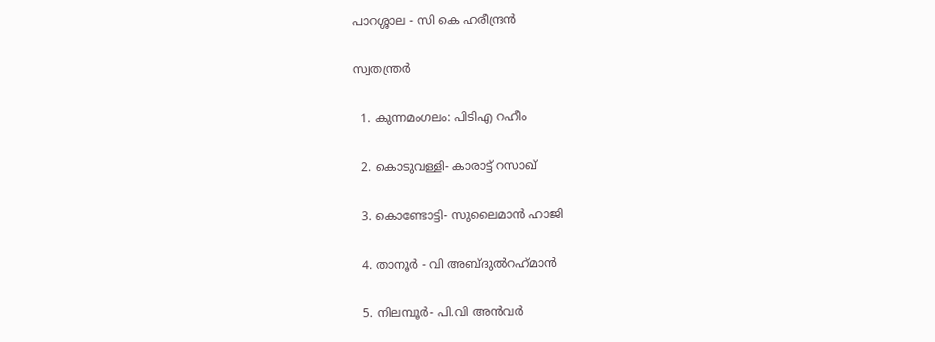പാറശ്ശാല - സി കെ ഹരീന്ദ്രൻ

സ്വതന്ത്രര്‍

  1. കുന്നമംഗലം: പിടിഎ റഹീം

  2. കൊടുവള്ളി- കാരാട്ട് റസാഖ്

  3. കൊണ്ടോട്ടി- സുലൈമാന്‍ ഹാജി

  4. താനൂര്‍ - വി അബ്ദുല്‍റഹ്‌മാന്‍

  5. നിലമ്പൂര്‍- പി.വി അന്‍വര്‍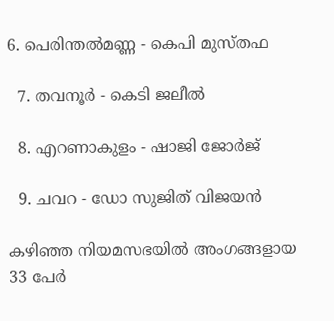6. പെരിന്തല്‍മണ്ണ - കെപി മുസ്തഫ

  7. തവനൂര്‍ - കെടി ജലീല്‍

  8. എറണാകുളം - ഷാജി ജോര്‍ജ്

  9. ചവറ - ഡോ സുജിത് വിജയന്‍

കഴിഞ്ഞ നിയമസഭയിൽ അംഗങ്ങളായ 33 പേർ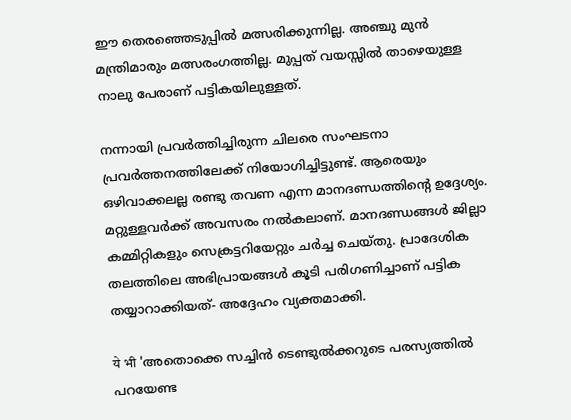ഈ തെരഞ്ഞെടുപ്പിൽ മത്സരിക്കുന്നില്ല. അഞ്ചു മുൻ മന്ത്രിമാരും മത്സരംഗത്തില്ല. മുപ്പത് വയസ്സിൽ താഴെയുള്ള നാലു പേരാണ് പട്ടികയിലുള്ളത്.

നന്നായി പ്രവര്‍ത്തിച്ചിരുന്ന ചിലരെ സംഘടനാ പ്രവര്‍ത്തനത്തിലേക്ക് നിയോഗിച്ചിട്ടുണ്ട്. ആരെയും ഒഴിവാക്കലല്ല രണ്ടു തവണ എന്ന മാനദണ്ഡത്തിന്റെ ഉദ്ദേശ്യം. മറ്റുള്ളവര്‍ക്ക് അവസരം നല്‍കലാണ്. മാനദണ്ഡങ്ങള്‍ ജില്ലാ കമ്മിറ്റികളും സെക്രട്ടറിയേറ്റും ചര്‍ച്ച ചെയ്തു. പ്രാദേശിക തലത്തിലെ അഭിപ്രായങ്ങള്‍ കൂടി പരിഗണിച്ചാണ് പട്ടിക തയ്യാറാക്കിയത്- അദ്ദേഹം വ്യക്തമാക്കി.

ये भी 'അതൊക്കെ സച്ചിൻ ടെണ്ടുൽക്കറുടെ പരസ്യത്തിൽ പറയേണ്ട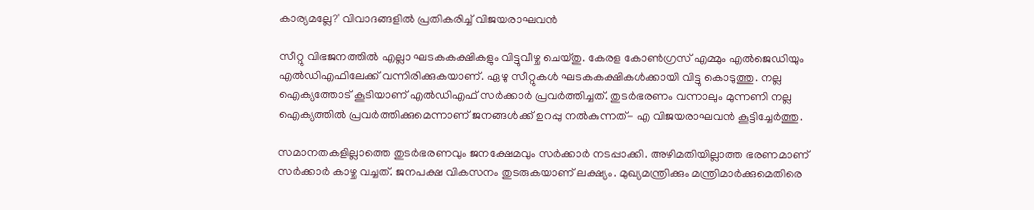കാര്യമല്ലേ?' വിവാദങ്ങളിൽ പ്രതികരിച്ച് വിജയരാഘവൻ

സീറ്റു വിഭജനത്തില്‍ എല്ലാ ഘടകകക്ഷികളും വിട്ടുവീഴ്ച ചെയ്തു. കേരള കോണ്‍ഗ്രസ് എമ്മും എല്‍ജെഡിയും എല്‍ഡിഎഫിലേക്ക് വന്നിരിക്കുകയാണ്. ഏഴു സീറ്റുകള്‍ ഘടകകക്ഷികള്‍ക്കായി വിട്ടു കൊടുത്തു. നല്ല ഐക്യത്തോട് കൂടിയാണ് എല്‍ഡിഎഫ് സര്‍ക്കാര്‍ പ്രവര്‍ത്തിച്ചത്. തുടര്‍ഭരണം വന്നാലും മുന്നണി നല്ല ഐക്യത്തില്‍ പ്രവര്‍ത്തിക്കുമെന്നാണ് ജനങ്ങള്‍ക്ക് ഉറപ്പു നല്‍കുന്നത്- എ വിജയരാഘവന്‍ കൂട്ടിച്ചേര്‍ത്തു.

സമാനതകളില്ലാത്തെ തുടര്‍ഭരണവും ജനക്ഷേമവും സര്‍ക്കാര്‍ നടപ്പാക്കി. അഴിമതിയില്ലാത്ത ഭരണമാണ് സര്‍ക്കാര്‍ കാഴ്ച വച്ചത്. ജനപക്ഷ വികസനം തുടരുകയാണ് ലക്ഷ്യം. മുഖ്യമന്ത്രിക്കും മന്ത്രിമാര്‍ക്കുമെതിരെ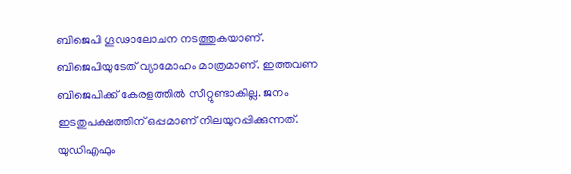ബിജെപി ഗൂഢാലോചന നടത്തുകയാണ്. ബിജെപിയുടേത് വ്യാമോഹം മാത്രമാണ്. ഇത്തവണ ബിജെപിക്ക് കേരളത്തില്‍ സീറ്റുണ്ടാകില്ല. ജനം ഇടതുപക്ഷത്തിന് ഒപ്പമാണ് നിലയുറപ്പിക്കുന്നത്. യുഡിഎഫും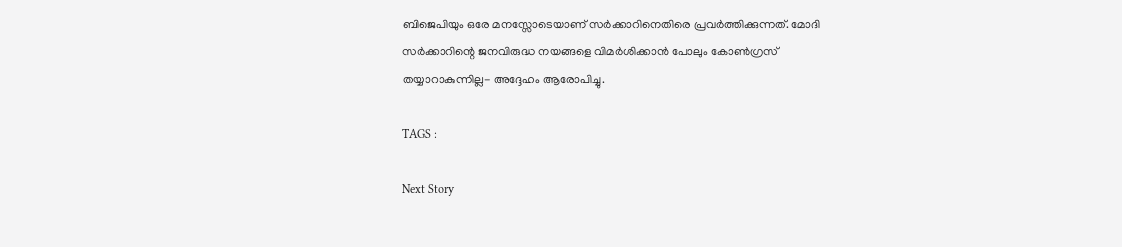ബിജെപിയും ഒരേ മനസ്സോടെയാണ് സര്‍ക്കാറിനെതിരെ പ്രവര്‍ത്തിക്കുന്നത്. മോദി സര്‍ക്കാറിന്റെ ജനവിരുദ്ധ നയങ്ങളെ വിമര്‍ശിക്കാന്‍ പോലും കോണ്‍ഗ്രസ് തയ്യാറാകുന്നില്ല- അദ്ദേഹം ആരോപിച്ചു.

TAGS :

Next Story